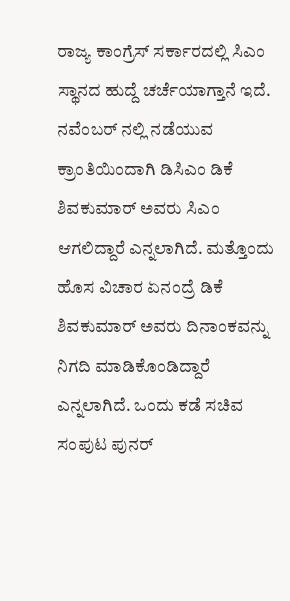ರಾಜ್ಯ ಕಾಂಗ್ರೆಸ್ ಸರ್ಕಾರದಲ್ಲಿ ಸಿಎಂ ಸ್ಥಾನದ ಹುದ್ದೆ ಚರ್ಚೆಯಾಗ್ತಾನೆ ಇದೆ. ನವೆಂಬರ್ ನಲ್ಲಿ ನಡೆಯುವ ಕ್ರಾಂತಿಯಿಂದಾಗಿ ಡಿಸಿಎಂ ಡಿಕೆ ಶಿವಕುಮಾರ್ ಅವರು ಸಿಎಂ ಆಗಲಿದ್ದಾರೆ ಎನ್ನಲಾಗಿದೆ. ಮತ್ತೊಂದು ಹೊಸ ವಿಚಾರ ಏನಂದ್ರೆ ಡಿಕೆ ಶಿವಕುಮಾರ್ ಅವರು ದಿನಾಂಕವನ್ನು ನಿಗದಿ ಮಾಡಿಕೊಂಡಿದ್ದಾರೆ ಎನ್ನಲಾಗಿದೆ. ಒಂದು ಕಡೆ ಸಚಿವ ಸಂಪುಟ ಪುನರ್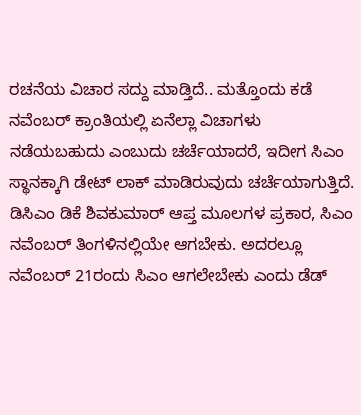ರಚನೆಯ ವಿಚಾರ ಸದ್ದು ಮಾಡ್ತಿದೆ.. ಮತ್ತೊಂದು ಕಡೆ ನವೆಂಬರ್ ಕ್ರಾಂತಿಯಲ್ಲಿ ಏನೆಲ್ಲಾ ವಿಚಾಗಳು ನಡೆಯಬಹುದು ಎಂಬುದು ಚರ್ಚೆಯಾದರೆ, ಇದೀಗ ಸಿಎಂ ಸ್ಥಾನಕ್ಕಾಗಿ ಡೇಟ್ ಲಾಕ್ ಮಾಡಿರುವುದು ಚರ್ಚೆಯಾಗುತ್ತಿದೆ.
ಡಿಸಿಎಂ ಡಿಕೆ ಶಿವಕುಮಾರ್ ಆಪ್ತ ಮೂಲಗಳ ಪ್ರಕಾರ, ಸಿಎಂ ನವೆಂಬರ್ ತಿಂಗಳಿನಲ್ಲಿಯೇ ಆಗಬೇಕು. ಅದರಲ್ಲೂ ನವೆಂಬರ್ 21ರಂದು ಸಿಎಂ ಆಗಲೇಬೇಕು ಎಂದು ಡೆಡ್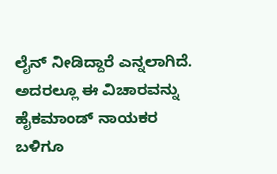ಲೈನ್ ನೀಡಿದ್ದಾರೆ ಎನ್ನಲಾಗಿದೆ. ಅದರಲ್ಲೂ ಈ ವಿಚಾರವನ್ನು ಹೈಕಮಾಂಡ್ ನಾಯಕರ ಬಳಿಗೂ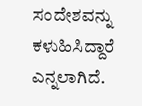ಸಂದೇಶವನ್ನು ಕಳುಹಿಸಿದ್ದಾರೆ ಎನ್ನಲಾಗಿದೆ.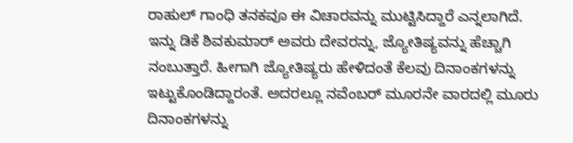ರಾಹುಲ್ ಗಾಂಧಿ ತನಕವೂ ಈ ವಿಚಾರವನ್ನು ಮುಟ್ಟಿಸಿದ್ದಾರೆ ಎನ್ನಲಾಗಿದೆ.
ಇನ್ನು ಡಿಕೆ ಶಿವಕುಮಾರ್ ಅವರು ದೇವರನ್ನು, ಜ್ಯೋತಿಷ್ಯವನ್ನು ಹೆಚ್ಚಾಗಿ ನಂಬುತ್ತಾರೆ. ಹೀಗಾಗಿ ಜ್ಯೋತಿಷ್ಯರು ಹೇಳಿದಂತೆ ಕೆಲವು ದಿನಾಂಕಗಳನ್ನು ಇಟ್ಟುಕೊಂಡಿದ್ದಾರಂತೆ. ಅದರಲ್ಲೂ ನವೆಂಬರ್ ಮೂರನೇ ವಾರದಲ್ಲಿ ಮೂರು ದಿನಾಂಕಗಳನ್ನು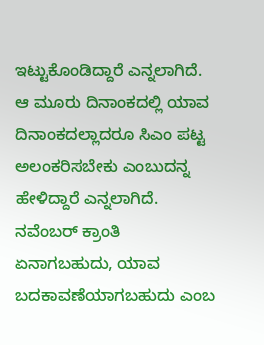ಇಟ್ಟುಕೊಂಡಿದ್ದಾರೆ ಎನ್ನಲಾಗಿದೆ. ಆ ಮೂರು ದಿನಾಂಕದಲ್ಲಿ ಯಾವ ದಿನಾಂಕದಲ್ಲಾದರೂ ಸಿಎಂ ಪಟ್ಟ ಅಲಂಕರಿಸಬೇಕು ಎಂಬುದನ್ನ ಹೇಳಿದ್ದಾರೆ ಎನ್ನಲಾಗಿದೆ. ನವೆಂಬರ್ ಕ್ರಾಂತಿ ಏನಾಗಬಹುದು, ಯಾವ ಬದಕಾವಣೆಯಾಗಬಹುದು ಎಂಬ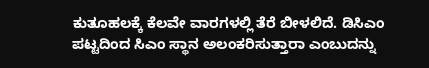ಕುತೂಹಲಕ್ಕೆ ಕೆಲವೇ ವಾರಗಳಲ್ಲಿ ತೆರೆ ಬೀಳಲಿದೆ. ಡಿಸಿಎಂ ಪಟ್ಟದಿಂದ ಸಿಎಂ ಸ್ಥಾನ ಅಲಂಕರಿಸುತ್ತಾರಾ ಎಂಬುದನ್ನು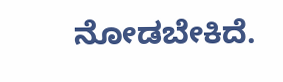ನೋಡಬೇಕಿದೆ.